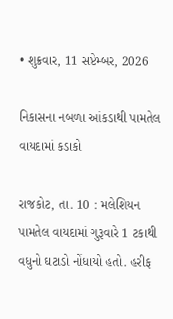• શુક્રવાર, 11 સપ્ટેમ્બર, 2026

નિકાસના નબળા આંકડાથી પામતેલ વાયદામાં કડાકો

રાજકોટ, તા. 10 : મલેશિયન પામતેલ વાયદામાં ગુરૂવારે 1 ટકાથી વધુનો ઘટાડો નોંધાયો હતો. હરીફ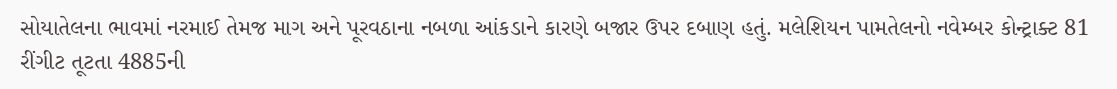સોયાતેલના ભાવમાં નરમાઈ તેમજ માગ અને પૂરવઠાના નબળા આંકડાને કારણે બજાર ઉપર દબાણ હતું. મલેશિયન પામતેલનો નવેમ્બર કોન્ટ્રાક્ટ 81 રીંગીટ તૂટતા 4885ની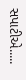સપાટીએ.....